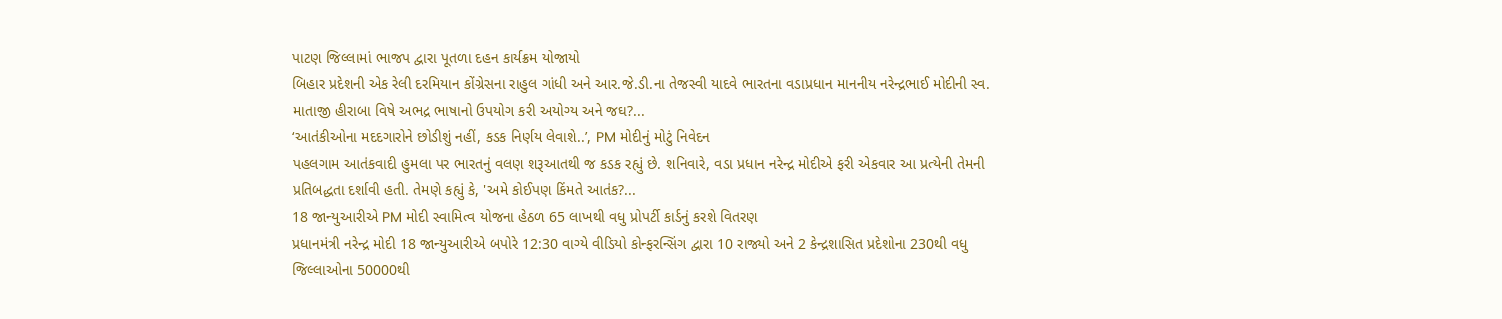પાટણ જિલ્લામાં ભાજપ દ્વારા પૂતળા દહન કાર્યક્રમ યોજાયો
બિહાર પ્રદેશની એક રેલી દરમિયાન કોંગ્રેસના રાહુલ ગાંધી અને આર.જે.ડી.ના તેજસ્વી યાદવે ભારતના વડાપ્રધાન માનનીય નરેન્દ્રભાઈ મોદીની સ્વ. માતાજી હીરાબા વિષે અભદ્ર ભાષાનો ઉપયોગ કરી અયોગ્ય અને જઘ?...
‘આતંકીઓના મદદગારોને છોડીશું નહીં, કડક નિર્ણય લેવાશે..’, PM મોદીનું મોટું નિવેદન
પહલગામ આતંકવાદી હુમલા પર ભારતનું વલણ શરૂઆતથી જ કડક રહ્યું છે. શનિવારે, વડા પ્રધાન નરેન્દ્ર મોદીએ ફરી એકવાર આ પ્રત્યેની તેમની પ્રતિબદ્ધતા દર્શાવી હતી. તેમણે કહ્યું કે, 'અમે કોઈપણ કિંમતે આતંક?...
18 જાન્યુઆરીએ PM મોદી સ્વામિત્વ યોજના હેઠળ 65 લાખથી વધુ પ્રોપર્ટી કાર્ડનું કરશે વિતરણ
પ્રધાનમંત્રી નરેન્દ્ર મોદી 18 જાન્યુઆરીએ બપોરે 12:30 વાગ્યે વીડિયો કોન્ફરન્સિંગ દ્વારા 10 રાજ્યો અને 2 કેન્દ્રશાસિત પ્રદેશોના 230થી વધુ જિલ્લાઓના 50000થી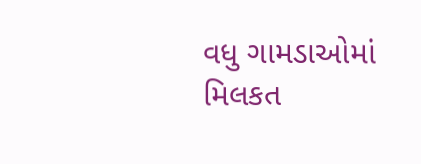વધુ ગામડાઓમાં મિલકત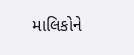માલિકોને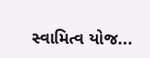સ્વામિત્વ યોજ...